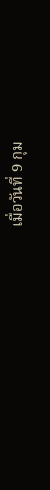เมื่อวันที่ 9 กุม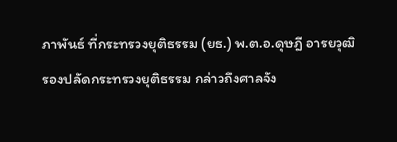ภาพันธ์ ที่กระทรวงยุติธรรม (ยธ.) พ.ต.อ.ดุษฎี อารยวุฒิ รองปลัดกระทรวงยุติธรรม กล่าวถึงศาลจัง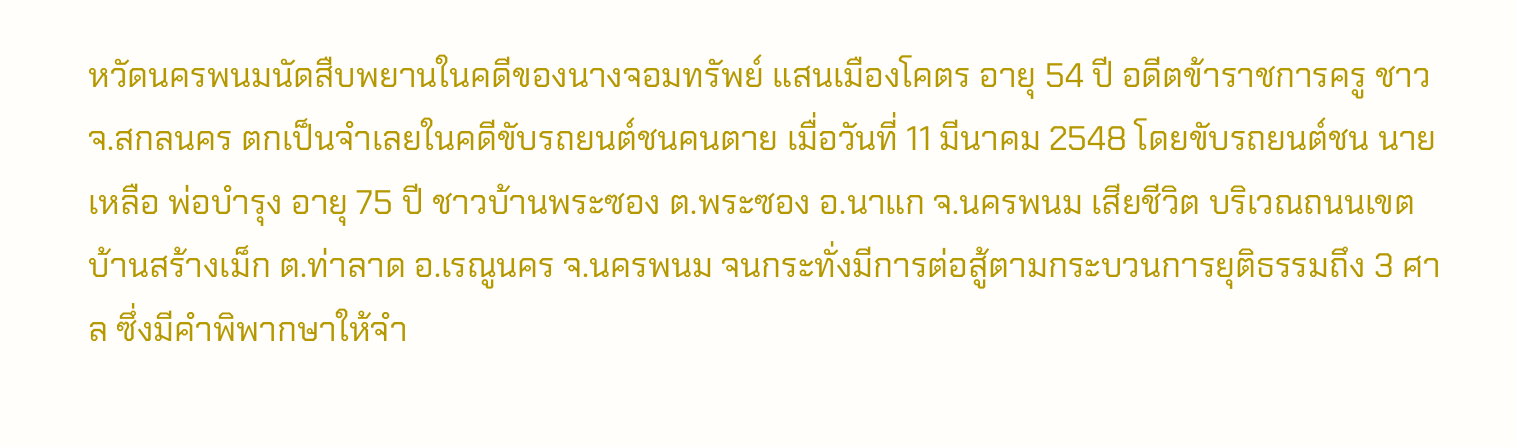หวัดนครพนมนัดสืบพยานในคดีของนางจอมทรัพย์ แสนเมืองโคตร อายุ 54 ปี อดีตข้าราชการครู ชาว จ.สกลนคร ตกเป็นจำเลยในคดีขับรถยนต์ชนคนตาย เมื่อวันที่ 11 มีนาคม 2548 โดยขับรถยนต์ชน นายเหลือ พ่อบำรุง อายุ 75 ปี ชาวบ้านพระซอง ต.พระซอง อ.นาแก จ.นครพนม เสียชีวิต บริเวณถนนเขตบ้านสร้างเม็ก ต.ท่าลาด อ.เรณูนคร จ.นครพนม จนกระทั่งมีการต่อสู้ตามกระบวนการยุติธรรมถึง 3 ศาล ซึ่งมีคำพิพากษาให้จำ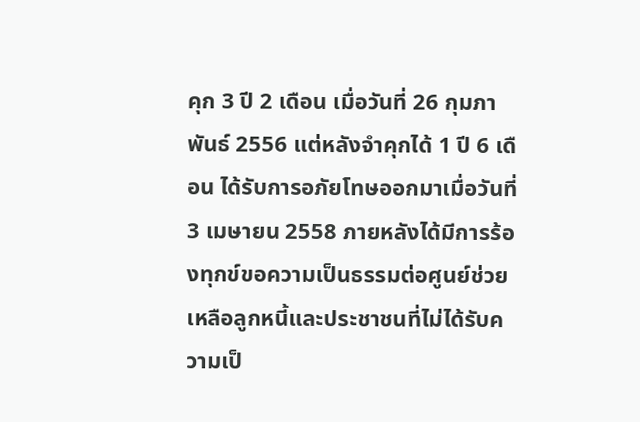คุก 3 ปี 2 เดือน เมื่อวันที่ 26 กุมภาพันธ์ 2556 แต่หลังจำคุกได้ 1 ปี 6 เดือน ได้รับการอภัยโทษออกมาเมื่อวันที่ 3 เมษายน 2558 ภายหลังได้มีการร้องทุกข์ขอความเป็นธรรมต่อศูนย์ช่วยเหลือลูกหนี้และประชาชนที่ไม่ได้รับความเป็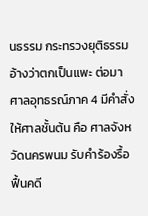นธรรม กระทรวงยุติธรรม อ้างว่าตกเป็นแพะ ต่อมาศาลอุทธรณ์ภาค 4 มีคำสั่งให้ศาลชั้นต้น คือ ศาลจังหวัดนครพนม รับคำร้องรื้อฟื้นคดี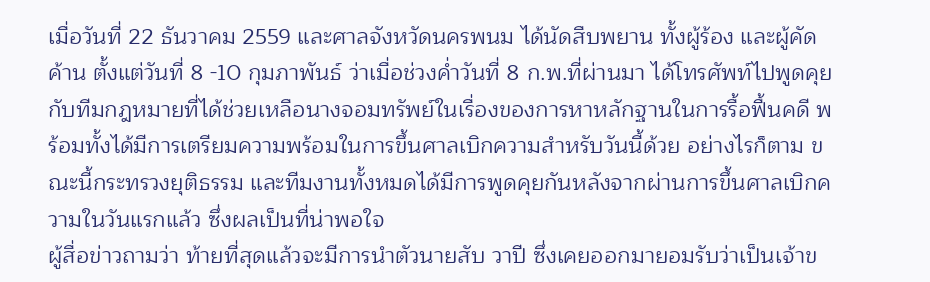เมื่อวันที่ 22 ธันวาคม 2559 และศาลจังหวัดนครพนม ได้นัดสืบพยาน ทั้งผู้ร้อง และผู้คัดค้าน ตั้งแต่วันที่ 8 -10 กุมภาพันธ์ ว่าเมื่อช่วงค่ำวันที่ 8 ก.พ.ที่ผ่านมา ได้โทรศัพท์ไปพูดคุยกับทีมกฎหมายที่ได้ช่วยเหลือนางจอมทรัพย์ในเรื่องของการหาหลักฐานในการรื้อฟื้นคดี พร้อมทั้งได้มีการเตรียมความพร้อมในการขึ้นศาลเบิกความสำหรับวันนี้ด้วย อย่างไรก็ตาม ขณะนี้กระทรวงยุติธรรม และทีมงานทั้งหมดได้มีการพูดคุยกันหลังจากผ่านการขึ้นศาลเบิกความในวันแรกแล้ว ซึ่งผลเป็นที่น่าพอใจ
ผู้สื่อข่าวถามว่า ท้ายที่สุดแล้วจะมีการนำตัวนายสับ วาปี ซึ่งเคยออกมายอมรับว่าเป็นเจ้าข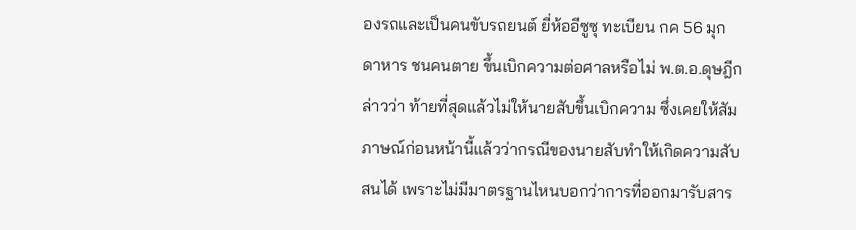องรถและเป็นคนขับรถยนต์ ยี่ห้ออีซูซุ ทะเบียน กค 56 มุกดาหาร ชนคนตาย ขึ้นเบิกความต่อศาลหรือไม่ พ.ต.อ.ดุษฎีกล่าวว่า ท้ายที่สุดแล้วไม่ให้นายสับขึ้นเบิกความ ซึ่งเคยให้สัมภาษณ์ก่อนหน้านี้แล้วว่ากรณีของนายสับทำให้เกิดความสับสนได้ เพราะไม่มีมาตรฐานไหนบอกว่าการที่ออกมารับสาร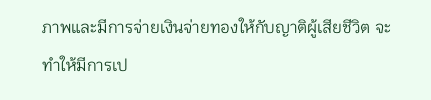ภาพและมีการจ่ายเงินจ่ายทองให้กับญาติผู้เสียชีวิต จะทำให้มีการเป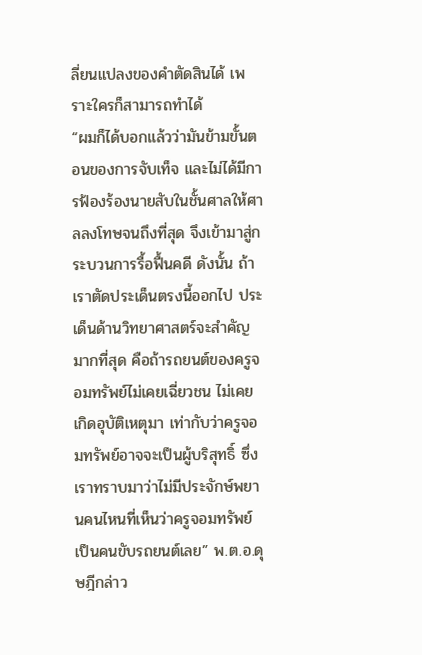ลี่ยนแปลงของคำตัดสินได้ เพราะใครก็สามารถทำได้
“ผมก็ได้บอกแล้วว่ามันข้ามขั้นตอนของการจับเท็จ และไม่ได้มีการฟ้องร้องนายสับในชั้นศาลให้ศาลลงโทษจนถึงที่สุด จึงเข้ามาสู่กระบวนการรื้อฟื้นคดี ดังนั้น ถ้าเราตัดประเด็นตรงนี้ออกไป ประเด็นด้านวิทยาศาสตร์จะสำคัญมากที่สุด คือถ้ารถยนต์ของครูจอมทรัพย์ไม่เคยเฉี่ยวชน ไม่เคยเกิดอุบัติเหตุมา เท่ากับว่าครูจอมทรัพย์อาจจะเป็นผู้บริสุทธิ์ ซึ่งเราทราบมาว่าไม่มีประจักษ์พยานคนไหนที่เห็นว่าครูจอมทรัพย์เป็นคนขับรถยนต์เลย” พ.ต.อ.ดุษฎีกล่าว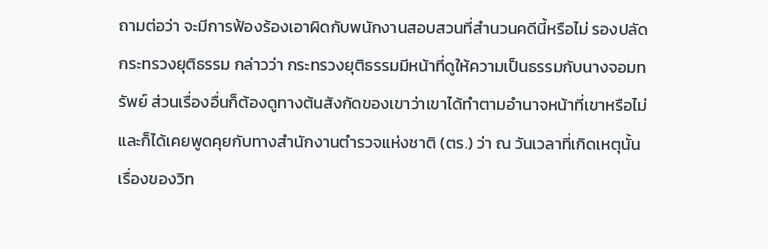ถามต่อว่า จะมีการฟ้องร้องเอาผิดกับพนักงานสอบสวนที่สำนวนคดีนี้หรือไม่ รองปลัดกระทรวงยุติธรรม กล่าวว่า กระทรวงยุติธรรมมีหน้าที่ดูให้ความเป็นธรรมกับนางจอมทรัพย์ ส่วนเรื่องอื่นก็ต้องดูทางต้นสังกัดของเขาว่าเขาได้ทำตามอำนาจหน้าที่เขาหรือไม่ และก็ได้เคยพูดคุยกับทางสำนักงานตำรวจแห่งชาติ (ตร.) ว่า ณ วันเวลาที่เกิดเหตุนั้น เรื่องของวิท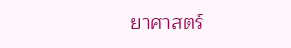ยาศาสตร์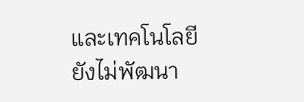และเทคโนโลยียังไม่พัฒนา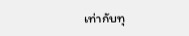เท่ากับทุ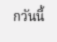กวันนี้